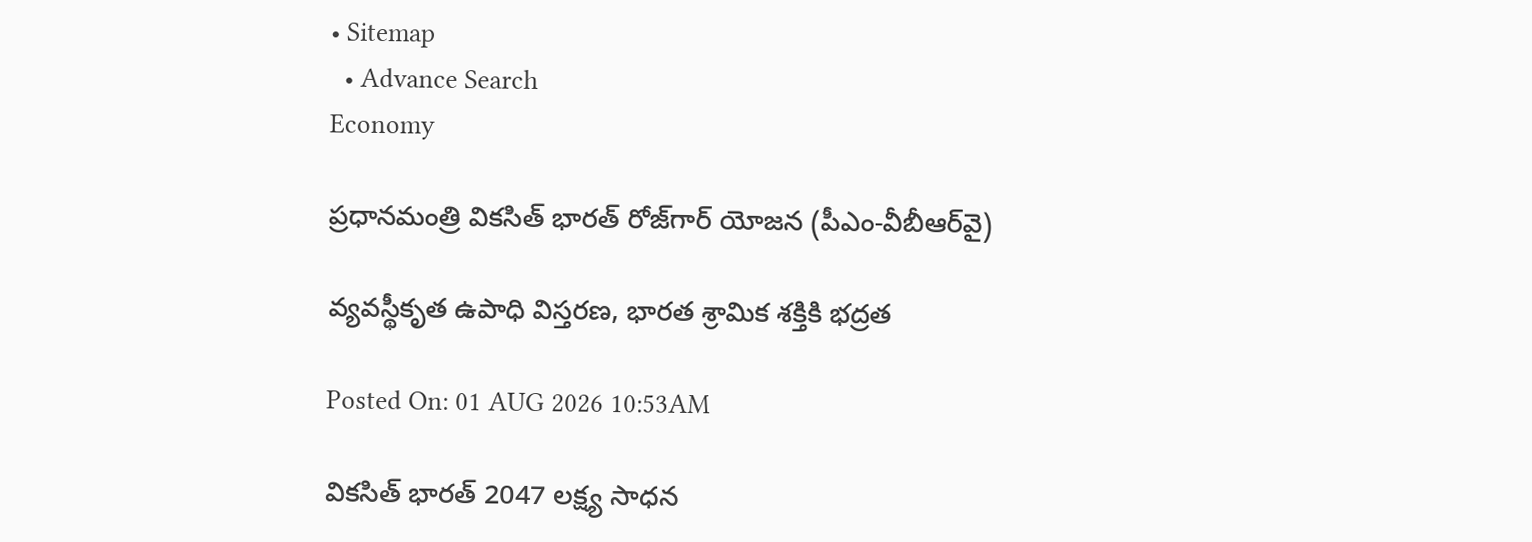• Sitemap
  • Advance Search
Economy

ప్రధానమంత్రి వికసిత్ భారత్ రోజ్‌గార్ యోజన (పీఎం-వీబీఆర్‌వై)

వ్యవస్థీకృత ఉపాధి విస్తరణ, భారత శ్రామిక శక్తికి భద్రత

Posted On: 01 AUG 2026 10:53AM

వికసిత్ భారత్ 2047 లక్ష్య సాధన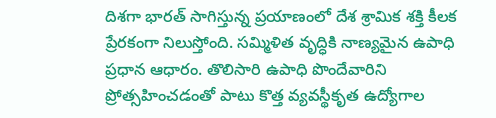దిశగా భారత్ సాగిస్తున్న ప్రయాణంలో దేశ శ్రామిక శక్తి కీలక ప్రేరకంగా నిలుస్తోంది. సమ్మిళిత వృద్ధికి నాణ్యమైన ఉపాధి ప్రధాన ఆధారం. తొలిసారి ఉపాధి పొందేవారిని ప్రోత్సహించడంతో పాటు కొత్త వ్యవస్థీకృత ఉద్యోగాల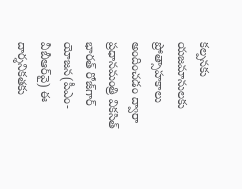కల్పనకు యజమానులకు ప్రోత్సాహకాలు అందించడం ద్వారా ప్రధానమంత్రి వికసిత్ భారత్ రోజ్‌గార్ యోజన(పీఎం-వీబీఆర్‌వై) ఈ దార్శనికతకు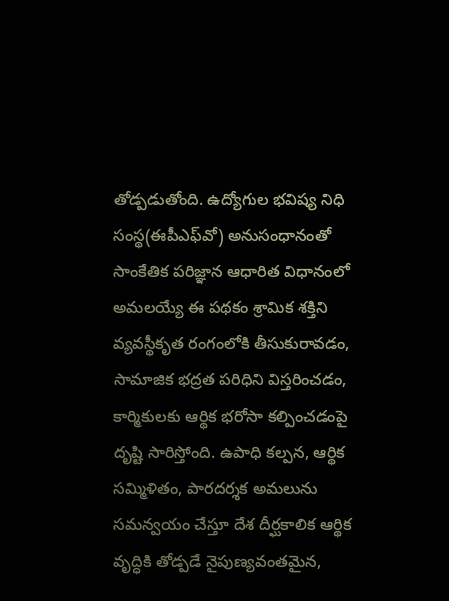తోడ్పడుతోంది. ఉద్యోగుల భవిష్య నిధి సంస్థ(ఈపీఎఫ్‌వో) అనుసంధానంతో సాంకేతిక పరిజ్ఞాన ఆధారిత విధానంలో అమలయ్యే ఈ పథకం శ్రామిక శక్తిని వ్యవస్థీకృత రంగంలోకి తీసుకురావడం, సామాజిక భద్రత పరిధిని విస్తరించడం, కార్మికులకు ఆర్థిక భరోసా కల్పించడంపై దృష్టి సారిస్తోంది. ఉపాధి కల్పన, ఆర్థిక సమ్మిళితం, పారదర్శక అమలును సమన్వయం చేస్తూ దేశ దీర్ఘకాలిక ఆర్థిక వృద్ధికి తోడ్పడే నైపుణ్యవంతమైన,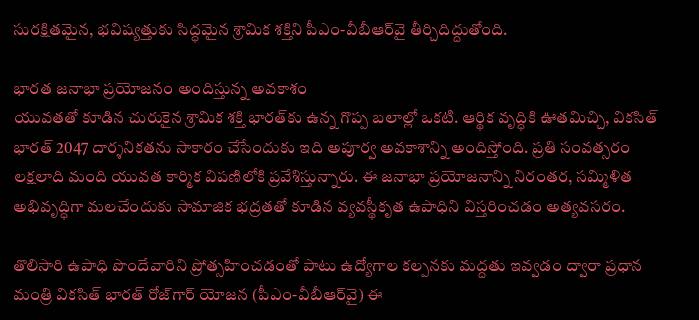సురక్షితమైన, భవిష్యత్తుకు సిద్ధమైన శ్రామిక శక్తిని పీఎం-వీబీఆర్‌వై తీర్చిదిద్దుతోంది.

భారత జనాభా ప్రయోజనం అందిస్తున్న అవకాశం
యువతతో కూడిన చురుకైన శ్రామిక శక్తి భారత్‌కు ఉన్న గొప్ప బలాల్లో ఒకటి. ఆర్థిక వృద్ధికి ఊతమిచ్చి, వికసిత్ భారత్ 2047 దార్శనికతను సాకారం చేసేందుకు ఇది అపూర్వ అవకాశాన్ని అందిస్తోంది. ప్రతి సంవత్సరం లక్షలాది మంది యువత కార్మిక విపణిలోకి ప్రవేశిస్తున్నారు. ఈ జనాభా ప్రయోజనాన్ని నిరంతర, సమ్మిళిత అభివృద్ధిగా మలచేందుకు సామాజిక భద్రతతో కూడిన వ్యవస్థీకృత ఉపాధిని విస్తరించడం అత్యవసరం.

తొలిసారి ఉపాధి పొందేవారిని ప్రోత్సహించడంతో పాటు ఉద్యోగాల కల్పనకు మద్దతు ఇవ్వడం ద్వారా ప్రధాన మంత్రి వికసిత్ భారత్ రోజ్‌గార్ యోజన (పీఎం-వీబీఆర్‌వై) ఈ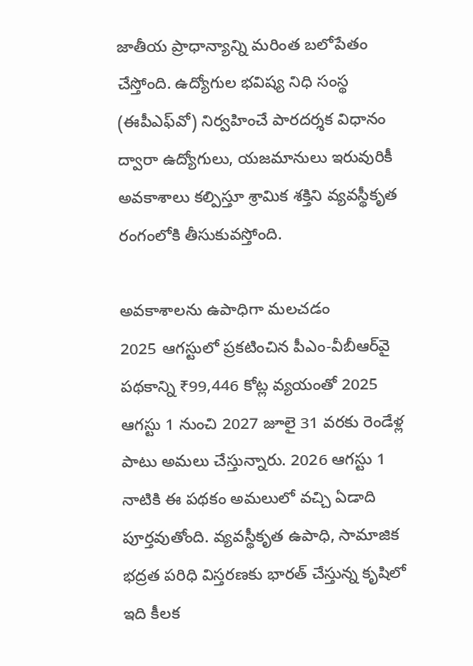జాతీయ ప్రాధాన్యాన్ని మరింత బలోపేతం చేస్తోంది. ఉద్యోగుల భవిష్య నిధి సంస్థ (ఈపీఎఫ్‌వో) నిర్వహించే పారదర్శక విధానం ద్వారా ఉద్యోగులు, యజమానులు ఇరువురికీ అవకాశాలు కల్పిస్తూ శ్రామిక శక్తిని వ్యవస్థీకృత రంగంలోకి తీసుకువస్తోంది.

అవకాశాలను ఉపాధిగా మలచడం
2025 ఆగస్టులో ప్రకటించిన పీఎం-వీబీఆర్‌వై పథకాన్ని ₹99,446 కోట్ల వ్యయంతో 2025 ఆగస్టు 1 నుంచి 2027 జూలై 31 వరకు రెండేళ్ల పాటు అమలు చేస్తున్నారు. 2026 ఆగస్టు 1 నాటికి ఈ పథకం అమలులో వ‌చ్చి ఏడాది పూర్తవుతోంది. వ్యవస్థీకృత ఉపాధి, సామాజిక భద్రత పరిధి విస్తరణకు భారత్ చేస్తున్న కృషిలో ఇది కీలక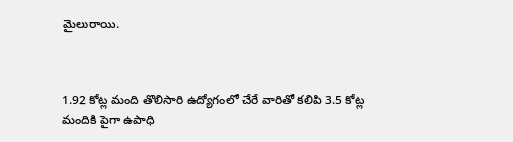మైలురాయి.



1.92 కోట్ల మంది తొలిసారి ఉద్యోగంలో చేరే వారితో కలిపి 3.5 కోట్ల మందికి పైగా ఉపాధి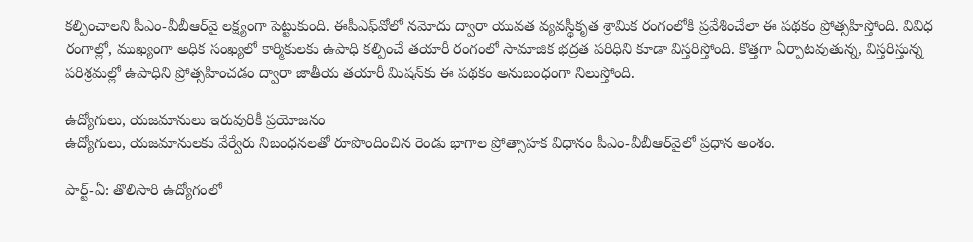కల్పించాలని పీఎం-వీబీఆర్‌వై లక్ష్యంగా పెట్టుకుంది. ఈపీఎఫ్‌వోలో నమోదు ద్వారా యువత వ్యవస్థీకృత శ్రామిక రంగంలోకి ప్రవేశించేలా ఈ పథకం ప్రోత్సహిస్తోంది. వివిధ రంగాల్లో, ముఖ్యంగా అధిక సంఖ్యలో కార్మికులకు ఉపాధి కల్పించే తయారీ రంగంలో సామాజిక భద్రత పరిధిని కూడా విస్తరిస్తోంది. కొత్తగా ఏర్పాటవుతున్న, విస్తరిస్తున్న పరిశ్రమల్లో ఉపాధిని ప్రోత్సహించడం ద్వారా జాతీయ తయారీ మిషన్‌కు ఈ పథకం అనుబంధంగా నిలుస్తోంది.

ఉద్యోగులు, యజమానులు ఇరువురికీ ప్రయోజనం
ఉద్యోగులు, యజమానులకు వేర్వేరు నిబంధనలతో రూపొందించిన రెండు భాగాల ప్రోత్సాహక విధానం పీఎం-వీబీఆర్‌వైలో ప్రధాన అంశం.

పార్ట్-ఏ: తొలిసారి ఉద్యోగంలో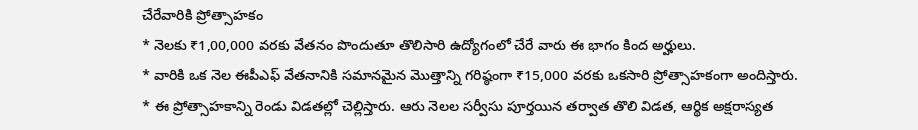చేరేవారికి ప్రోత్సాహకం
* నెలకు ₹1,00,000 వరకు వేతనం పొందుతూ తొలిసారి ఉద్యోగంలో చేరే వారు ఈ భాగం కింద అర్హులు.
* వారికి ఒక నెల ఈపీఎఫ్‌ వేతనానికి సమానమైన మొత్తాన్ని గరిష్ఠంగా ₹15,000 వరకు ఒకసారి ప్రోత్సాహకంగా అందిస్తారు.
* ఈ ప్రోత్సాహకాన్ని రెండు విడతల్లో చెల్లిస్తారు. ఆరు నెలల సర్వీసు పూర్తయిన తర్వాత తొలి విడత, ఆర్థిక అక్షరాస్యత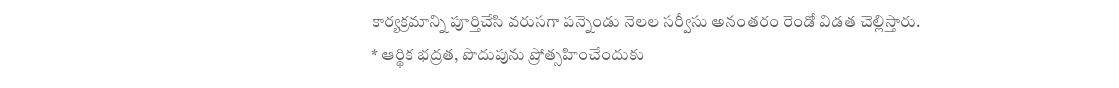కార్యక్రమాన్ని పూర్తిచేసి వరుసగా పన్నెండు నెలల సర్వీసు అనంతరం రెండో విడత చెల్లిస్తారు.
* ఆర్థిక భద్రత, పొదుపును ప్రోత్సహించేందుకు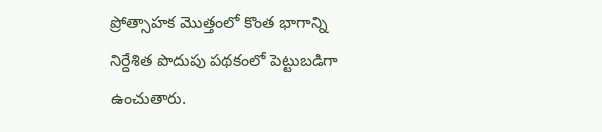ప్రోత్సాహక మొత్తంలో కొంత భాగాన్ని నిర్దేశిత పొదుపు పథకంలో పెట్టుబడిగా ఉంచుతారు.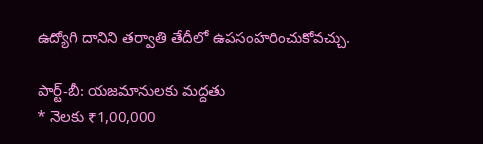ఉద్యోగి దానిని తర్వాతి తేదీలో ఉపసంహరించుకోవచ్చు.

పార్ట్-బీ: యజమానులకు మద్దతు
* నెలకు ₹1,00,000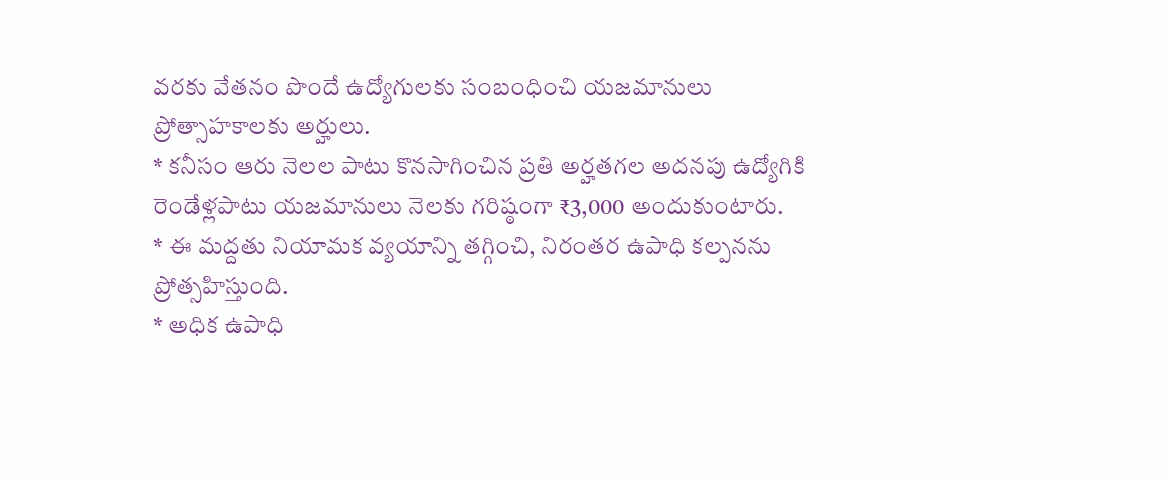వరకు వేతనం పొందే ఉద్యోగులకు సంబంధించి యజమానులు ప్రోత్సాహకాలకు అర్హులు.
* కనీసం ఆరు నెలల పాటు కొనసాగించిన ప్రతి అర్హతగల అదనపు ఉద్యోగికి రెండేళ్లపాటు యజమానులు నెలకు గరిష్ఠంగా ₹3,000 అందుకుంటారు.
* ఈ మద్దతు నియామక వ్యయాన్ని తగ్గించి, నిరంతర ఉపాధి కల్పనను ప్రోత్సహిస్తుంది.
* అధిక ఉపాధి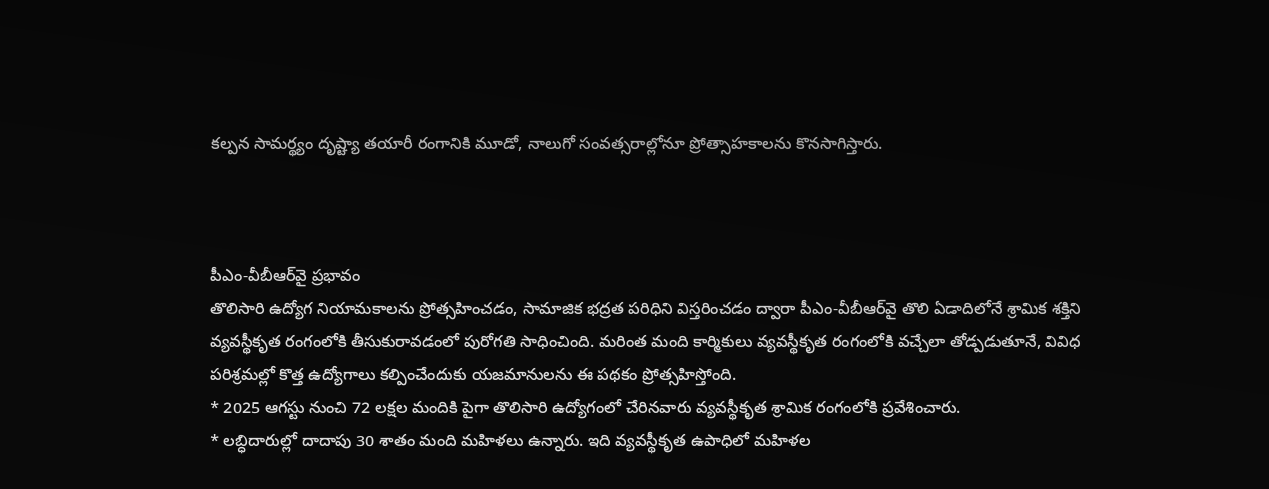కల్పన సామర్థ్యం దృష్ట్యా తయారీ రంగానికి మూడో, నాలుగో సంవత్సరాల్లోనూ ప్రోత్సాహకాలను కొనసాగిస్తారు.



పీఎం-వీబీఆర్‌వై ప్రభావం
తొలిసారి ఉద్యోగ నియామకాలను ప్రోత్సహించడం, సామాజిక భద్రత పరిధిని విస్తరించడం ద్వారా పీఎం-వీబీఆర్‌వై తొలి ఏడాదిలోనే శ్రామిక శక్తిని వ్యవస్థీకృత రంగంలోకి తీసుకురావడంలో పురోగతి సాధించింది. మరింత మంది కార్మికులు వ్యవస్థీకృత రంగంలోకి వచ్చేలా తోడ్పడుతూనే, వివిధ పరిశ్రమల్లో కొత్త ఉద్యోగాలు కల్పించేందుకు యజమానులను ఈ పథకం ప్రోత్సహిస్తోంది.
* 2025 ఆగస్టు నుంచి 72 లక్షల మందికి పైగా తొలిసారి ఉద్యోగంలో చేరినవారు వ్యవస్థీకృత శ్రామిక రంగంలోకి ప్రవేశించారు.
* ల‌బ్ధిదారుల్లో దాదాపు 30 శాతం మంది మహిళలు ఉన్నారు. ఇది వ్యవస్థీకృత ఉపాధిలో మహిళల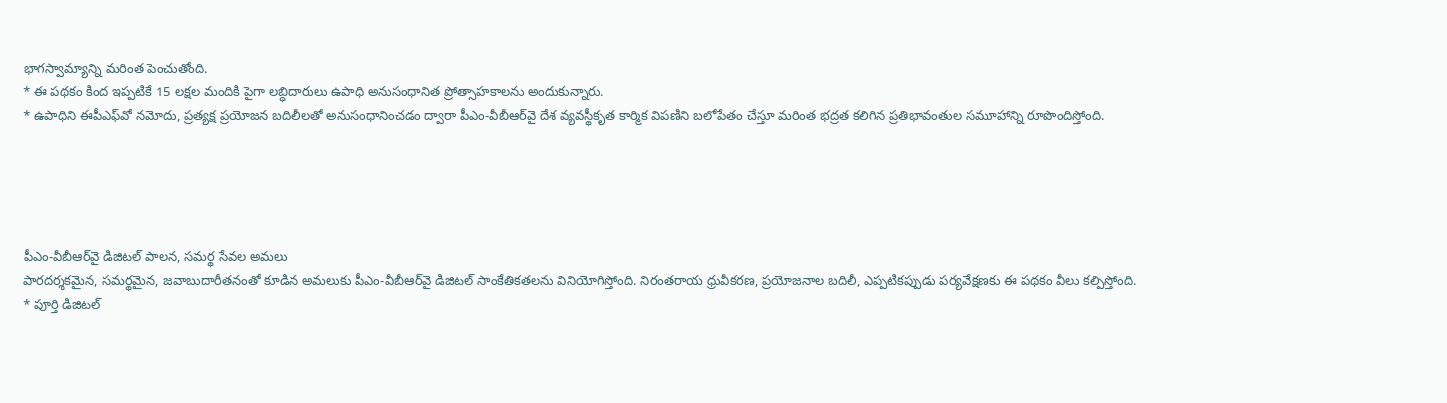భాగస్వామ్యాన్ని మరింత పెంచుతోంది.
* ఈ పథకం కింద ఇప్పటికే 15 లక్షల మందికి పైగా లబ్ధిదారులు ఉపాధి అనుసంధానిత ప్రోత్సాహకాలను అందుకున్నారు.
* ఉపాధిని ఈపీఎఫ్‌వో నమోదు, ప్రత్యక్ష ప్రయోజన బదిలీలతో అనుసంధానించడం ద్వారా పీఎం-వీబీఆర్‌వై దేశ వ్యవస్థీకృత కార్మిక విపణిని బలోపేతం చేస్తూ మరింత భద్రత కలిగిన ప్రతిభావంతుల సమూహాన్ని రూపొందిస్తోంది.





పీఎం-వీబీఆర్‌వై డిజిటల్ పాలన, సమర్థ సేవల అమలు
పారదర్శకమైన, సమర్థమైన, జవాబుదారీతనంతో కూడిన అమలుకు పీఎం-వీబీఆర్‌వై డిజిటల్ సాంకేతికతలను వినియోగిస్తోంది. నిరంతరాయ ధ్రువీకరణ, ప్రయోజనాల బదిలీ, ఎప్పటికప్పుడు పర్యవేక్షణకు ఈ పథకం వీలు కల్పిస్తోంది.
* పూర్తి డిజిటల్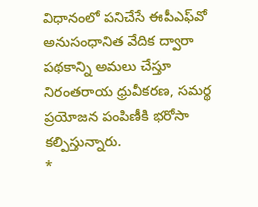విధానంలో పనిచేసే ఈపీఎఫ్‌వో అనుసంధానిత వేదిక ద్వారా పథకాన్ని అమలు చేస్తూ నిరంతరాయ ధ్రువీకరణ, సమర్థ ప్రయోజన పంపిణీకి భరోసా కల్పిస్తున్నారు.
*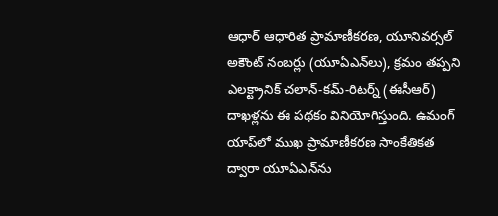ఆధార్ ఆధారిత ప్రామాణీకరణ, యూనివర్సల్ అకౌంట్ నంబర్లు (యూఏఎన్‌లు), క్రమం తప్పని ఎలక్ట్రానిక్ చలాన్-కమ్-రిటర్న్ (ఈసీఆర్) దాఖళ్లను ఈ పథకం వినియోగిస్తుంది. ఉమంగ్ యాప్‌లో ముఖ ప్రామాణీకరణ సాంకేతికత ద్వారా యూఏఎన్‌ను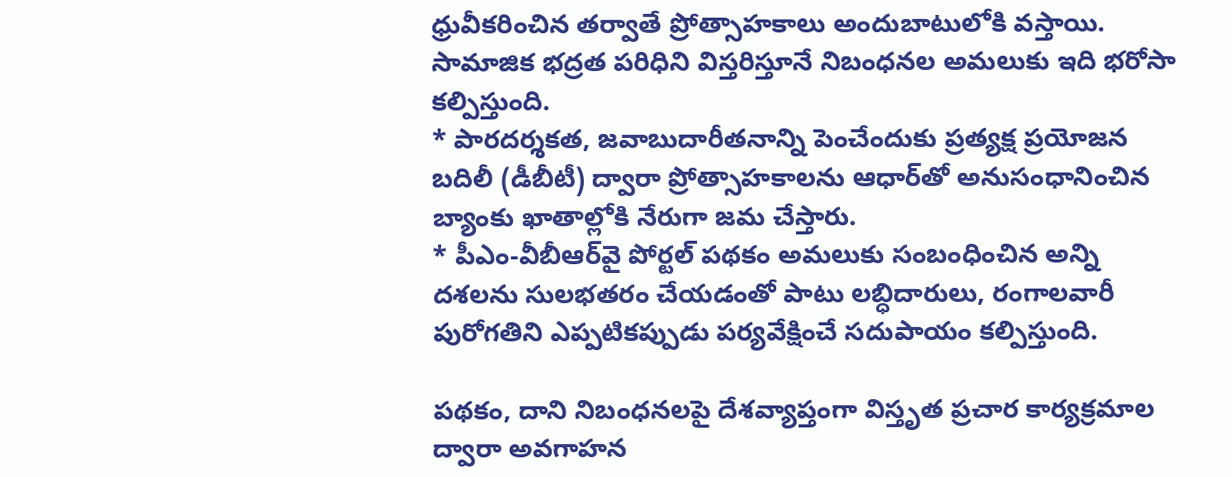ధ్రువీకరించిన తర్వాతే ప్రోత్సాహకాలు అందుబాటులోకి వస్తాయి. సామాజిక భద్రత పరిధిని విస్తరిస్తూనే నిబంధనల అమలుకు ఇది భరోసా కల్పిస్తుంది.
* పారదర్శకత, జవాబుదారీతనాన్ని పెంచేందుకు ప్రత్యక్ష ప్రయోజన బదిలీ (డీబీటీ) ద్వారా ప్రోత్సాహకాలను ఆధార్‌తో అనుసంధానించిన బ్యాంకు ఖాతాల్లోకి నేరుగా జమ చేస్తారు.
* పీఎం-వీబీఆర్‌వై పోర్టల్ పథకం అమలుకు సంబంధించిన అన్ని దశలను సులభతరం చేయడంతో పాటు లబ్ధిదారులు, రంగాలవారీ పురోగతిని ఎప్పటికప్పుడు పర్యవేక్షించే సదుపాయం కల్పిస్తుంది.

పథకం, దాని నిబంధనలపై దేశవ్యాప్తంగా విస్తృత ప్రచార కార్యక్రమాల ద్వారా అవగాహన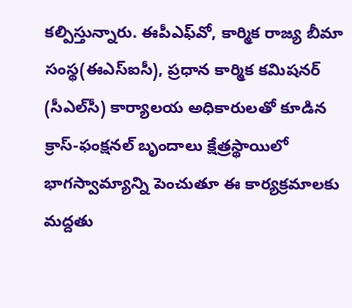కల్పిస్తున్నారు. ఈపీఎఫ్‌వో, కార్మిక రాజ్య బీమా సంస్థ(ఈఎస్ఐసీ), ప్రధాన కార్మిక కమిషనర్ (సీఎల్‌సీ) కార్యాలయ అధికారులతో కూడిన క్రాస్-ఫంక్షనల్ బృందాలు క్షేత్రస్థాయిలో భాగస్వామ్యాన్ని పెంచుతూ ఈ కార్యక్రమాలకు మద్దతు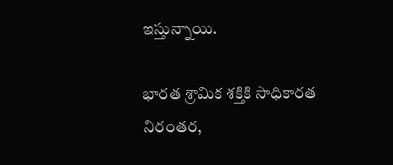ఇస్తున్నాయి.

భారత శ్రామిక శక్తికి సాధికారత
నిరంతర,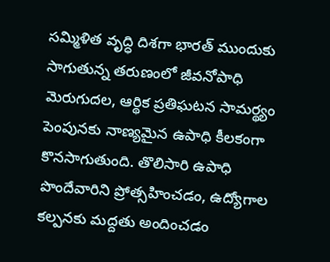సమ్మిళిత వృద్ధి దిశగా భారత్ ముందుకు సాగుతున్న తరుణంలో జీవనోపాధి మెరుగుదల, ఆర్థిక ప్రతిఘటన సామర్థ్యం పెంపునకు నాణ్యమైన ఉపాధి కీలకంగా కొనసాగుతుంది. తొలిసారి ఉపాధి పొందేవారిని ప్రోత్సహించడం, ఉద్యోగాల కల్పనకు మద్దతు అందించడం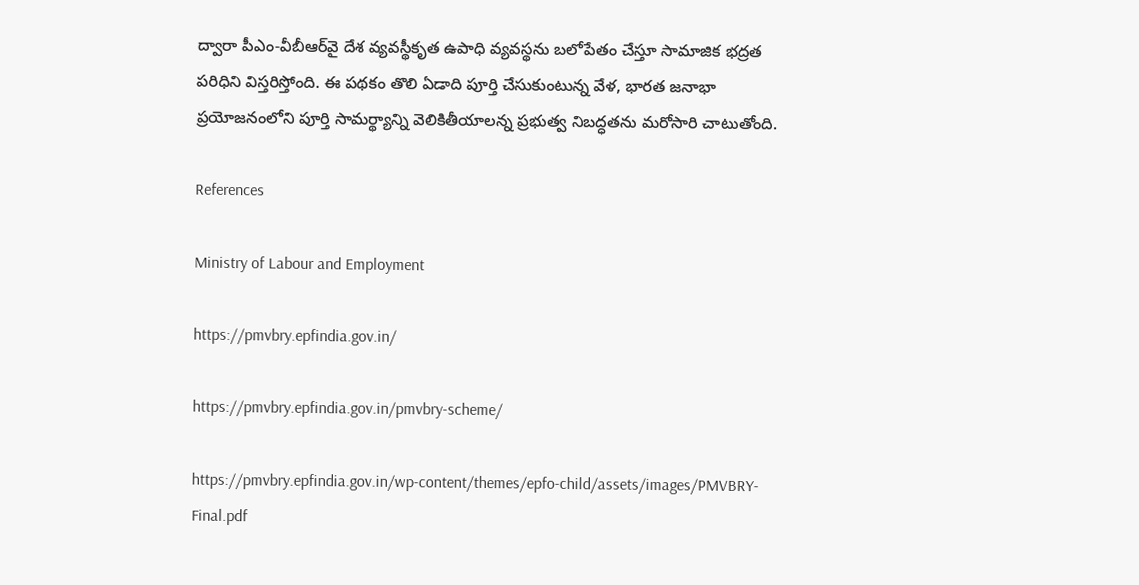ద్వారా పీఎం-వీబీఆర్‌వై దేశ వ్యవస్థీకృత ఉపాధి వ్యవస్థను బలోపేతం చేస్తూ సామాజిక భద్రత పరిధిని విస్తరిస్తోంది. ఈ పథకం తొలి ఏడాది పూర్తి చేసుకుంటున్న వేళ, భారత జనాభా ప్రయోజనంలోని పూర్తి సామర్థ్యాన్ని వెలికితీయాలన్న ప్రభుత్వ నిబద్ధతను మరోసారి చాటుతోంది.

References

Ministry of Labour and Employment

https://pmvbry.epfindia.gov.in/

https://pmvbry.epfindia.gov.in/pmvbry-scheme/

https://pmvbry.epfindia.gov.in/wp-content/themes/epfo-child/assets/images/PMVBRY-Final.pdf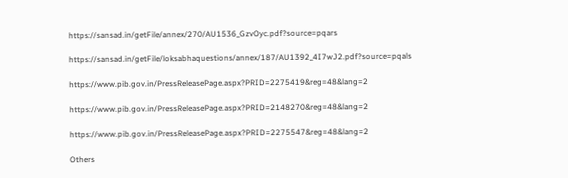https://sansad.in/getFile/annex/270/AU1536_GzvOyc.pdf?source=pqars

https://sansad.in/getFile/loksabhaquestions/annex/187/AU1392_4I7wJ2.pdf?source=pqals

https://www.pib.gov.in/PressReleasePage.aspx?PRID=2275419&reg=48&lang=2

https://www.pib.gov.in/PressReleasePage.aspx?PRID=2148270&reg=48&lang=2

https://www.pib.gov.in/PressReleasePage.aspx?PRID=2275547&reg=48&lang=2

Others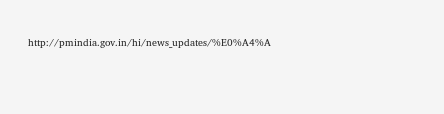http://pmindia.gov.in/hi/news_updates/%E0%A4%A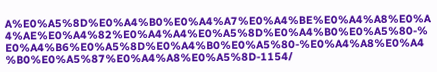A%E0%A5%8D%E0%A4%B0%E0%A4%A7%E0%A4%BE%E0%A4%A8%E0%A4%AE%E0%A4%82%E0%A4%A4%E0%A5%8D%E0%A4%B0%E0%A5%80-%E0%A4%B6%E0%A5%8D%E0%A4%B0%E0%A5%80-%E0%A4%A8%E0%A4%B0%E0%A5%87%E0%A4%A8%E0%A5%8D-1154/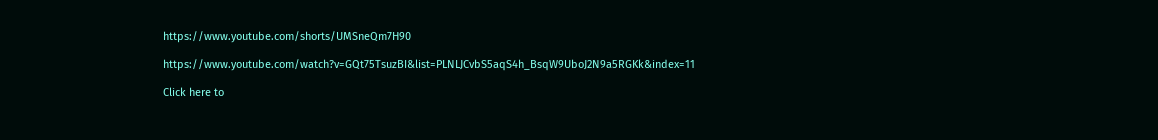https://www.youtube.com/shorts/UMSneQm7H90

https://www.youtube.com/watch?v=GQt75TsuzBI&list=PLNLJCvbS5aqS4h_BsqW9UboJ2N9a5RGKk&index=11

Click here to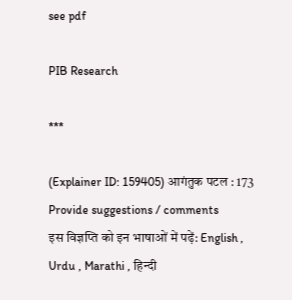see pdf

PIB Research

***

(Explainer ID: 159405) आगंतुक पटल : 173
Provide suggestions / comments
इस विज्ञप्ति को इन भाषाओं में पढ़ें: English , Urdu , Marathi , हिन्दी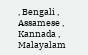, Bengali , Assamese , Kannada , Malayalam